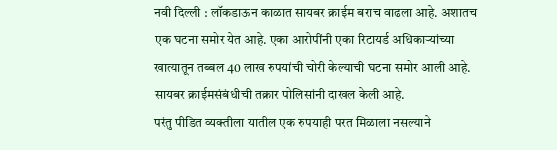नवी दिल्ली : लॉकडाऊन काळात सायबर क्राईम बराच वाढला आहे. अशातच एक घटना समोर येत आहे. एका आरोपींनी एका रिटायर्ड अधिकाऱ्यांच्या खात्यातून तब्बल 40 लाख रुपयांची चोरी केल्याची घटना समोर आली आहे. सायबर क्राईमसंबंधीची तक्रार पोलिसांनी दाखल केली आहे.
परंतु पीडित व्यक्तीला यातील एक रुपयाही परत मिळाला नसल्याने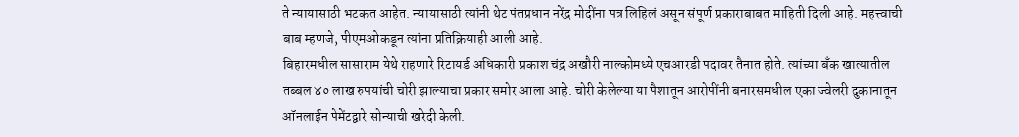ते न्यायासाठी भटकत आहेत. न्यायासाठी त्यांनी थेट पंतप्रधान नरेंद्र मोदींना पत्र लिहिलं असून संपूर्ण प्रकाराबाबत माहिती दिली आहे. महत्त्वाची बाब म्हणजे, पीएमओकडून त्यांना प्रतिक्रियाही आली आहे.
बिहारमधील सासाराम येथे राहणारे रिटायर्ड अधिकारी प्रकाश चंद्र अखौरी नाल्कोमध्ये एचआरडी पदावर तैनात होते. त्यांच्या बँक खात्यातील तब्बल ४० लाख रुपयांची चोरी झाल्याचा प्रकार समोर आला आहे. चोरी केलेल्या या पैशातून आरोपींनी बनारसमधील एका ज्वेलरी दुकानातून ऑनलाईन पेमेंटद्वारे सोन्याची खरेदी केली.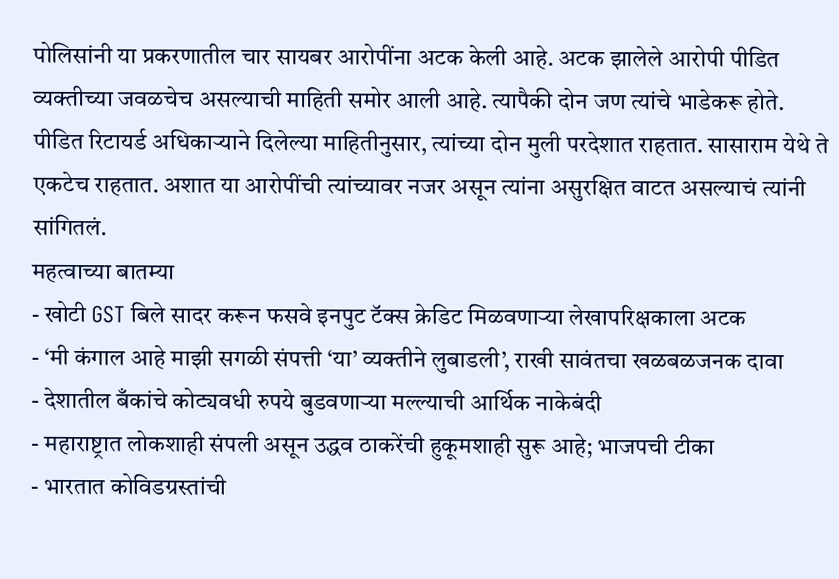पोलिसांनी या प्रकरणातील चार सायबर आरोपींना अटक केली आहे. अटक झालेले आरोपी पीडित व्यक्तीच्या जवळचेच असल्याची माहिती समोर आली आहे. त्यापैकी दोन जण त्यांचे भाडेकरू होते. पीडित रिटायर्ड अधिकाऱ्याने दिलेल्या माहितीनुसार, त्यांच्या दोन मुली परदेशात राहतात. सासाराम येथे ते एकटेच राहतात. अशात या आरोपींची त्यांच्यावर नजर असून त्यांना असुरक्षित वाटत असल्याचं त्यांनी सांगितलं.
महत्वाच्या बातम्या
- खोटी GST बिले सादर करून फसवे इनपुट टॅक्स क्रेडिट मिळवणाऱ्या लेखापरिक्षकाला अटक
- ‘मी कंगाल आहे माझी सगळी संपत्ती ‘या’ व्यक्तीने लुबाडली’, राखी सावंतचा खळबळजनक दावा
- देशातील बँकांचे कोट्यवधी रुपये बुडवणाऱ्या मल्ल्याची आर्थिक नाकेबंदी
- महाराष्ट्रात लोकशाही संपली असून उद्धव ठाकरेंची हुकूमशाही सुरू आहे; भाजपची टीका
- भारतात कोविडग्रस्तांची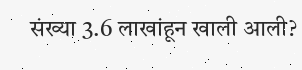संख्या 3.6 लाखांहून खाली आली?